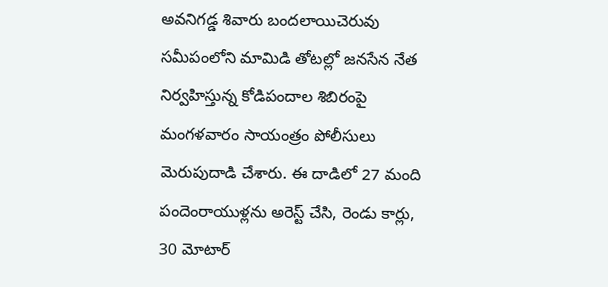అవనిగడ్డ శివారు బందలాయిచెరువు సమీపంలోని మామిడి తోటల్లో జనసేన నేత నిర్వహిస్తున్న కోడిపందాల శిబిరంపై మంగళవారం సాయంత్రం పోలీసులు మెరుపుదాడి చేశారు. ఈ దాడిలో 27 మంది పందెంరాయుళ్లను అరెస్ట్ చేసి, రెండు కార్లు, 30 మోటార్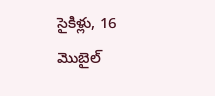సైకిళ్లు, 16 మొబైల్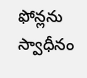ఫోన్లను స్వాధీనం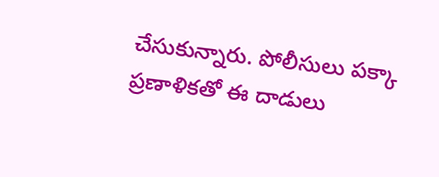చేసుకున్నారు. పోలీసులు పక్కా ప్రణాళికతో ఈ దాడులు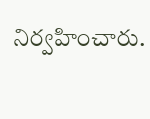నిర్వహించారు.